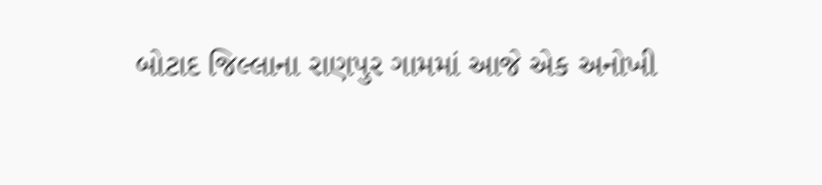બોટાદ જિલ્લાના રાણપુર ગામમાં આજે એક અનોખી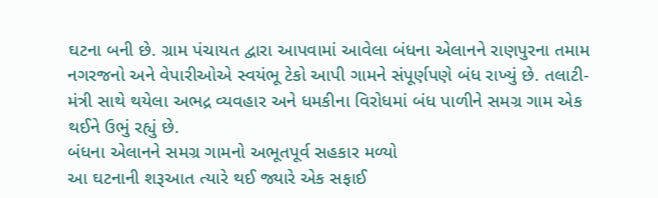ઘટના બની છે. ગ્રામ પંચાયત દ્વારા આપવામાં આવેલા બંધના એલાનને રાણપુરના તમામ નગરજનો અને વેપારીઓએ સ્વયંભૂ ટેકો આપી ગામને સંપૂર્ણપણે બંધ રાખ્યું છે. તલાટી-મંત્રી સાથે થયેલા અભદ્ર વ્યવહાર અને ધમકીના વિરોધમાં બંધ પાળીને સમગ્ર ગામ એક થઈને ઉભું રહ્યું છે.
બંધના એલાનને સમગ્ર ગામનો અભૂતપૂર્વ સહકાર મળ્યો
આ ઘટનાની શરૂઆત ત્યારે થઈ જ્યારે એક સફાઈ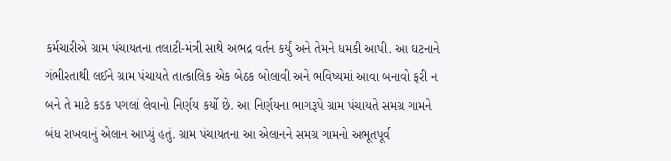કર્મચારીએ ગ્રામ પંચાયતના તલાટી-મંત્રી સાથે અભદ્ર વર્તન કર્યું અને તેમને ધમકી આપી. આ ઘટનાને ગંભીરતાથી લઈને ગ્રામ પંચાયતે તાત્કાલિક એક બેઠક બોલાવી અને ભવિષ્યમાં આવા બનાવો ફરી ન બને તે માટે કડક પગલાં લેવાનો નિર્ણય કર્યો છે. આ નિર્ણયના ભાગરૂપે ગ્રામ પંચાયતે સમગ્ર ગામને બંધ રાખવાનું એલાન આપ્યું હતું. ગ્રામ પંચાયતના આ એલાનને સમગ્ર ગામનો અભૂતપૂર્વ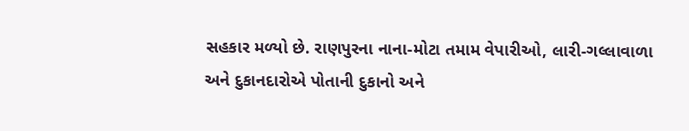સહકાર મળ્યો છે. રાણપુરના નાના-મોટા તમામ વેપારીઓ, લારી-ગલ્લાવાળા અને દુકાનદારોએ પોતાની દુકાનો અને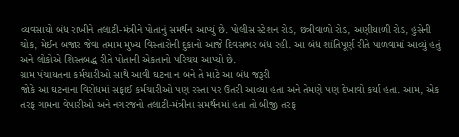વ્યવસાયો બંધ રાખીને તલાટી-મંત્રીને પોતાનું સમર્થન આપ્યું છે. પોલીસ સ્ટેશન રોડ, છત્રીવાળો રોડ, અણીયાળી રોડ, હુસેની ચોક, મેઈન બજાર જેવા તમામ મુખ્ય વિસ્તારોની દુકાનો આજે દિવસભર બંધ રહી. આ બંધ શાંતિપૂર્ણ રીતે પાળવામાં આવ્યું હતું અને લોકોએ શિસ્તબદ્ધ રીતે પોતાની એકતાનો પરિચય આપ્યો છે.
ગ્રામ પંચાયતના કર્મચારીઓ સાથે આવી ઘટના ન બને તે માટે આ બંધ જરૂરી
જોકે આ ઘટનાના વિરોધમાં સફાઈ કર્મચારીઓ પણ રસ્તા પર ઉતરી આવ્યા હતા અને તેમણે પણ દેખાવો કર્યા હતા. આમ, એક તરફ ગામના વેપારીઓ અને નગરજનો તલાટી-મંત્રીના સમર્થનમાં હતા તો બીજી તરફ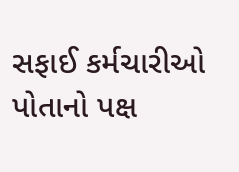સફાઈ કર્મચારીઓ પોતાનો પક્ષ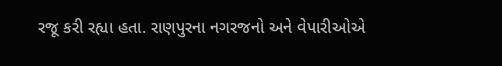રજૂ કરી રહ્યા હતા. રાણપુરના નગરજનો અને વેપારીઓએ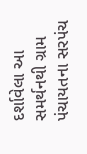દર્શાવેલા આ સમર્થનથી ગ્રામ પંચાયતના સરપંચ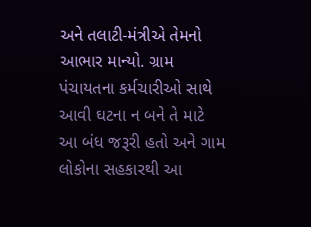અને તલાટી-મંત્રીએ તેમનો આભાર માન્યો. ગ્રામ પંચાયતના કર્મચારીઓ સાથે આવી ઘટના ન બને તે માટે આ બંધ જરૂરી હતો અને ગામ લોકોના સહકારથી આ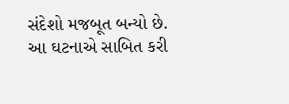સંદેશો મજબૂત બન્યો છે. આ ઘટનાએ સાબિત કરી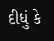દીધું કે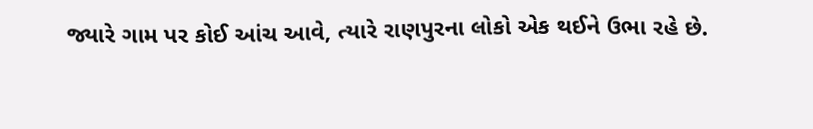જ્યારે ગામ પર કોઈ આંચ આવે, ત્યારે રાણપુરના લોકો એક થઈને ઉભા રહે છે.